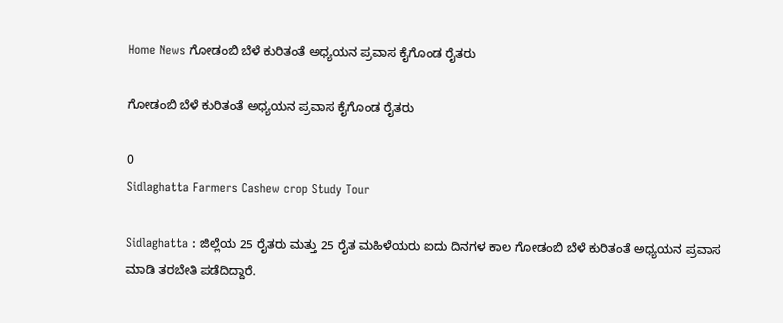Home News ಗೋಡಂಬಿ ಬೆಳೆ ಕುರಿತಂತೆ ಅಧ್ಯಯನ ಪ್ರವಾಸ ಕೈಗೊಂಡ ರೈತರು

ಗೋಡಂಬಿ ಬೆಳೆ ಕುರಿತಂತೆ ಅಧ್ಯಯನ ಪ್ರವಾಸ ಕೈಗೊಂಡ ರೈತರು

0
Sidlaghatta Farmers Cashew crop Study Tour

Sidlaghatta : ಜಿಲ್ಲೆಯ 25 ರೈತರು ಮತ್ತು 25 ರೈತ ಮಹಿಳೆಯರು ಐದು ದಿನಗಳ ಕಾಲ ಗೋಡಂಬಿ ಬೆಳೆ ಕುರಿತಂತೆ ಅಧ್ಯಯನ ಪ್ರವಾಸ ಮಾಡಿ ತರಬೇತಿ ಪಡೆದಿದ್ದಾರೆ.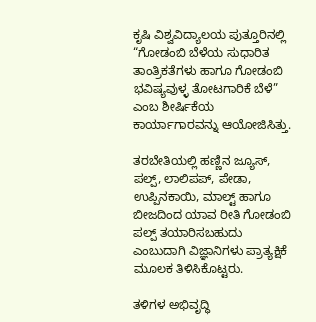ಕೃಷಿ ವಿಶ್ವವಿದ್ಯಾಲಯ ಪುತ್ತೂರಿನಲ್ಲಿ “ಗೋಡಂಬಿ ಬೆಳೆಯ ಸುಧಾರಿತ ತಾಂತ್ರಿಕತೆಗಳು ಹಾಗೂ ಗೋಡಂಬಿ ಭವಿಷ್ಯವುಳ್ಳ ತೋಟಗಾರಿಕೆ ಬೆಳೆ” ಎಂಬ ಶೀರ್ಷಿಕೆಯ ಕಾರ್ಯಾಗಾರವನ್ನು ಆಯೋಜಿಸಿತ್ತು.

ತರಬೇತಿಯಲ್ಲಿ ಹಣ್ಣಿನ ಜ್ಯೂಸ್, ಪಲ್ಪ್, ಲಾಲಿಪಪ್, ಪೇಡಾ, ಉಪ್ಪಿನಕಾಯಿ, ಮಾಲ್ಟ್ ಹಾಗೂ ಬೀಜದಿಂದ ಯಾವ ರೀತಿ ಗೋಡಂಬಿ ಪಲ್ಪ್ ತಯಾರಿಸಬಹುದು ಎಂಬುದಾಗಿ ವಿಜ್ಞಾನಿಗಳು ಪ್ರಾತ್ಯಕ್ಷಿಕೆ ಮೂಲಕ ತಿಳಿಸಿಕೊಟ್ಟರು.

ತಳಿಗಳ ಅಭಿವೃದ್ಧಿ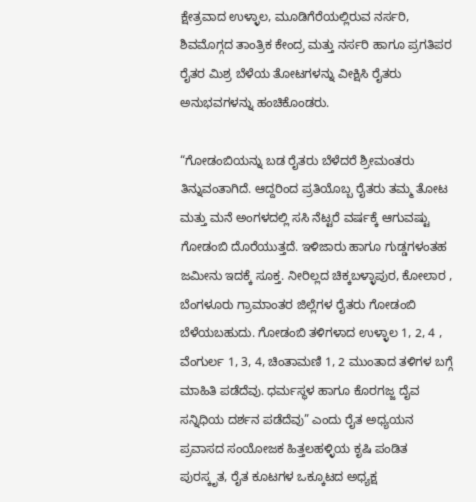ಕ್ಷೇತ್ರವಾದ ಉಳ್ಳಾಲ, ಮೂಡಿಗೆರೆಯಲ್ಲಿರುವ ನರ್ಸರಿ, ಶಿವಮೊಗ್ಗದ ತಾಂತ್ರಿಕ ಕೇಂದ್ರ ಮತ್ತು ನರ್ಸರಿ ಹಾಗೂ ಪ್ರಗತಿಪರ ರೈತರ ಮಿಶ್ರ ಬೆಳೆಯ ತೋಟಗಳನ್ನು ವೀಕ್ಷಿಸಿ ರೈತರು ಅನುಭವಗಳನ್ನು ಹಂಚಿಕೊಂಡರು.

“ಗೋಡಂಬಿಯನ್ನು ಬಡ ರೈತರು ಬೆಳೆದರೆ ಶ್ರೀಮಂತರು ತಿನ್ನುವಂತಾಗಿದೆ. ಆದ್ದರಿಂದ ಪ್ರತಿಯೊಬ್ಬ ರೈತರು ತಮ್ಮ ತೋಟ ಮತ್ತು ಮನೆ ಅಂಗಳದಲ್ಲಿ ಸಸಿ ನೆಟ್ಟರೆ ವರ್ಷಕ್ಕೆ ಆಗುವಷ್ಟು ಗೋಡಂಬಿ ದೊರೆಯುತ್ತದೆ. ಇಳಿಜಾರು ಹಾಗೂ ಗುಡ್ಡಗಳಂತಹ ಜಮೀನು ಇದಕ್ಕೆ ಸೂಕ್ತ. ನೀರಿಲ್ಲದ ಚಿಕ್ಕಬಳ್ಳಾಪುರ, ಕೋಲಾರ , ಬೆಂಗಳೂರು ಗ್ರಾಮಾಂತರ ಜಿಲ್ಲೆಗಳ ರೈತರು ಗೋಡಂಬಿ ಬೆಳೆಯಬಹುದು. ಗೋಡಂಬಿ ತಳಿಗಳಾದ ಉಳ್ಳಾಲ 1, 2, 4 , ವೆಂಗುರ್ಲ 1, 3, 4, ಚಿಂತಾಮಣಿ 1, 2 ಮುಂತಾದ ತಳಿಗಳ ಬಗ್ಗೆ ಮಾಹಿತಿ ಪಡೆದೆವು. ಧರ್ಮಸ್ಥಳ ಹಾಗೂ ಕೊರಗಜ್ಜ ದೈವ ಸನ್ನಿಧಿಯ ದರ್ಶನ ಪಡೆದೆವು” ಎಂದು ರೈತ ಅಧ್ಯಯನ ಪ್ರವಾಸದ ಸಂಯೋಜಕ ಹಿತ್ತಲಹಳ್ಳಿಯ ಕೃಷಿ ಪಂಡಿತ ಪುರಸ್ಕೃತ, ರೈತ ಕೂಟಗಳ ಒಕ್ಕೂಟದ ಅಧ್ಯಕ್ಷ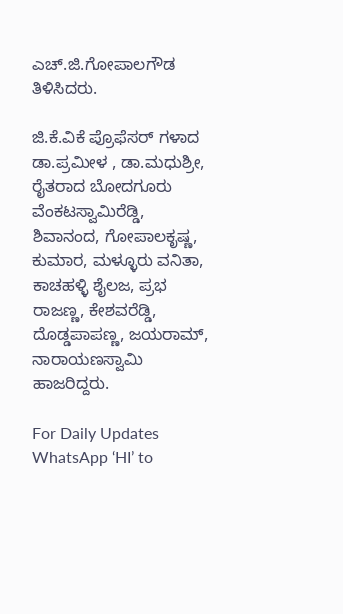ಎಚ್.ಜಿ.ಗೋಪಾಲಗೌಡ ತಿಳಿಸಿದರು.

ಜಿ.ಕೆ.ವಿಕೆ ಪ್ರೊಫೆಸರ್ ಗಳಾದ ಡಾ.ಪ್ರಮೀಳ , ಡಾ.ಮಧುಶ್ರೀ, ರೈತರಾದ ಬೋದಗೂರು ವೆಂಕಟಸ್ವಾಮಿರೆಡ್ಡಿ, ಶಿವಾನಂದ, ಗೋಪಾಲಕೃಷ್ಣ, ಕುಮಾರ, ಮಳ್ಳೂರು ವನಿತಾ, ಕಾಚಹಳ್ಳಿ ಶೈಲಜ, ಪ್ರಭ ರಾಜಣ್ಣ, ಕೇಶವರೆಡ್ಡಿ, ದೊಡ್ಡಪಾಪಣ್ಣ, ಜಯರಾಮ್, ನಾರಾಯಣಸ್ವಾಮಿ ಹಾಜರಿದ್ದರು.

For Daily Updates WhatsApp ‘HI’ to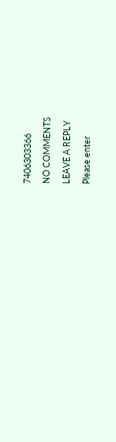7406303366

NO COMMENTS

LEAVE A REPLY

Please enter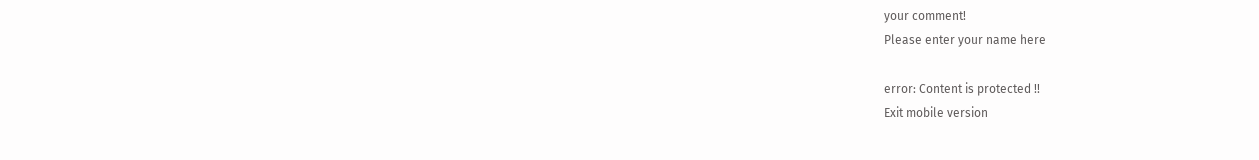your comment!
Please enter your name here

error: Content is protected !!
Exit mobile version